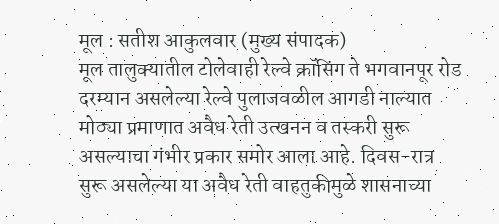मूल : सतीश आकुलवार (मुख्य संपादक)
मूल तालुक्यातील टोलेवाही रेल्वे क्रॉसिंग ते भगवानपूर रोड दरम्यान असलेल्या रेल्वे पुलाजवळील आगडी नाल्यात मोठ्या प्रमाणात अवैध रेती उत्खनन व तस्करी सुरू असल्याचा गंभीर प्रकार समोर आला आहे. दिवस-रात्र सुरू असलेल्या या अवैध रेती वाहतुकीमुळे शासनाच्या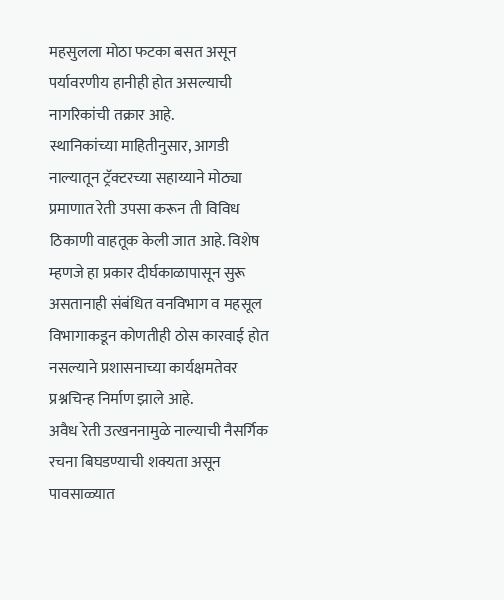महसुलला मोठा फटका बसत असून पर्यावरणीय हानीही होत असल्याची नागरिकांची तक्रार आहे.
स्थानिकांच्या माहितीनुसार, आगडी नाल्यातून ट्रॅक्टरच्या सहाय्याने मोठ्या प्रमाणात रेती उपसा करून ती विविध ठिकाणी वाहतूक केली जात आहे. विशेष म्हणजे हा प्रकार दीर्घकाळापासून सुरू असतानाही संबंधित वनविभाग व महसूल विभागाकडून कोणतीही ठोस कारवाई होत नसल्याने प्रशासनाच्या कार्यक्षमतेवर प्रश्नचिन्ह निर्माण झाले आहे.
अवैध रेती उत्खननामुळे नाल्याची नैसर्गिक रचना बिघडण्याची शक्यता असून पावसाळ्यात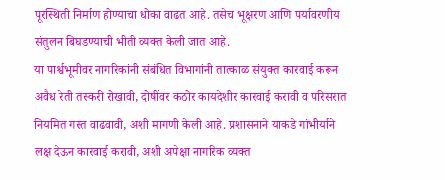पूरस्थिती निर्माण होण्याचा धोका वाढत आहे. तसेच भूक्षरण आणि पर्यावरणीय संतुलन बिघडण्याची भीती व्यक्त केली जात आहे.
या पार्श्वभूमीवर नागरिकांनी संबंधित विभागांनी तात्काळ संयुक्त कारवाई करून अवैध रेती तस्करी रोखावी, दोषींवर कठोर कायदेशीर कारवाई करावी व परिसरात नियमित गस्त वाढवावी, अशी मागणी केली आहे. प्रशासनाने याकडे गांभीर्याने लक्ष देऊन कारवाई करावी, अशी अपेक्षा नागरिक व्यक्त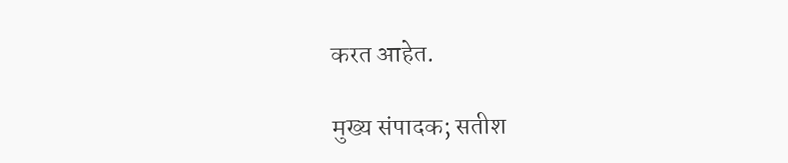करत आहेत.

मुख्य संपादक; सतीश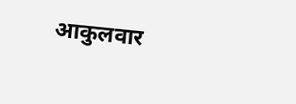आकुलवार